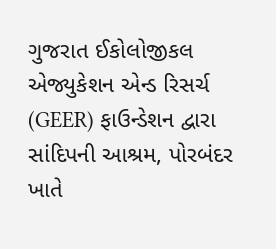ગુજરાત ઈકોલોજીકલ એજ્યુકેશન એન્ડ રિસર્ચ (GEER) ફાઉન્ડેશન દ્વારા સાંદિપની આશ્રમ, પોરબંદર ખાતે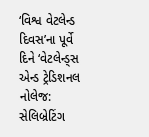‘વિશ્વ વેટલેન્ડ દિવસ’ના પૂર્વે દિને ‘વેટલેન્ડ્સ એન્ડ ટ્રેડિશનલ નોલેજ: સેલિબ્રેટિંગ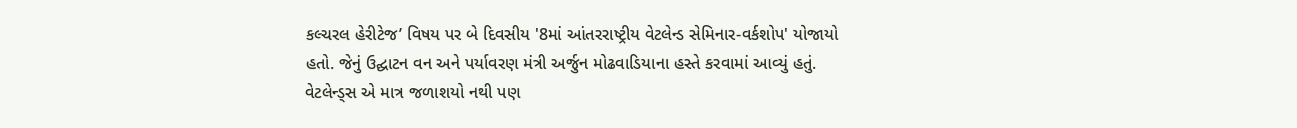કલ્ચરલ હેરીટેજ’ વિષય પર બે દિવસીય '8માં આંતરરાષ્ટ્રીય વેટલેન્ડ સેમિનાર-વર્કશોપ' યોજાયો હતો. જેનું ઉદ્ઘાટન વન અને પર્યાવરણ મંત્રી અર્જુન મોઢવાડિયાના હસ્તે કરવામાં આવ્યું હતું.
વેટલેન્ડ્સ એ માત્ર જળાશયો નથી પણ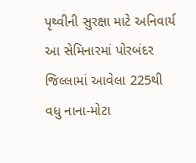પૃથ્વીની સુરક્ષા માટે અનિવાર્ય
આ સેમિનારમાં પોરબંદર જિલ્લામાં આવેલા 225થી વધુ નાના-મોટા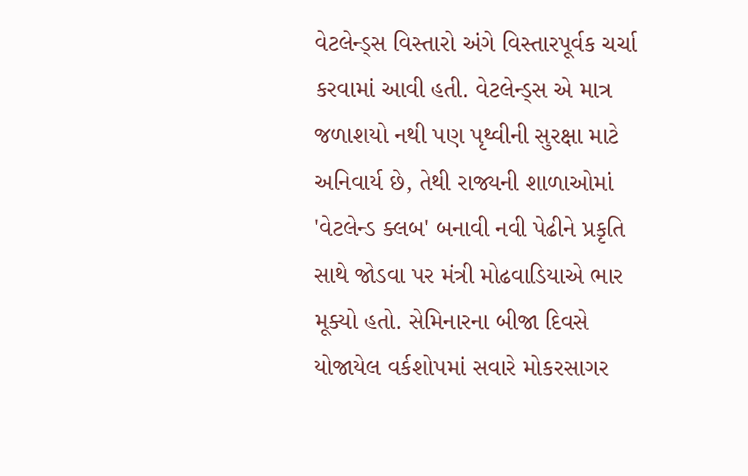વેટલેન્ડ્સ વિસ્તારો અંગે વિસ્તારપૂર્વક ચર્ચા કરવામાં આવી હતી. વેટલેન્ડ્સ એ માત્ર જળાશયો નથી પણ પૃથ્વીની સુરક્ષા માટે અનિવાર્ય છે, તેથી રાજ્યની શાળાઓમાં 'વેટલેન્ડ ક્લબ' બનાવી નવી પેઢીને પ્રકૃતિ સાથે જોડવા પર મંત્રી મોઢવાડિયાએ ભાર મૂક્યો હતો. સેમિનારના બીજા દિવસે યોજાયેલ વર્કશોપમાં સવારે મોકરસાગર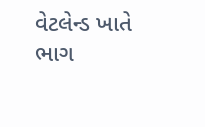વેટલેન્ડ ખાતે ભાગ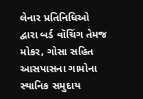લેનાર પ્રતિનિધિઓ દ્વારા બર્ડ વૉચિંગ તેમજ મોકર, ગોસા સહિત આસપાસના ગામોના સ્થાનિક સમુદાય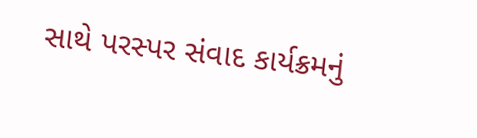સાથે પરસ્પર સંવાદ કાર્યક્રમનું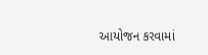આયોજન કરવામાં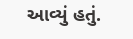આવ્યું હતું.